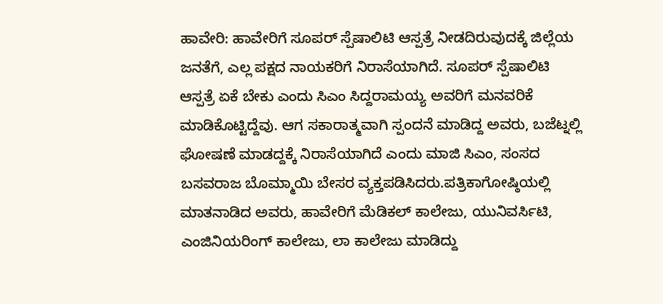ಹಾವೇರಿ: ಹಾವೇರಿಗೆ ಸೂಪರ್ ಸ್ಪೆಷಾಲಿಟಿ ಆಸ್ಪತ್ರೆ ನೀಡದಿರುವುದಕ್ಕೆ ಜಿಲ್ಲೆಯ ಜನತೆಗೆ, ಎಲ್ಲ ಪಕ್ಷದ ನಾಯಕರಿಗೆ ನಿರಾಸೆಯಾಗಿದೆ. ಸೂಪರ್ ಸ್ಪೆಷಾಲಿಟಿ ಆಸ್ಪತ್ರೆ ಏಕೆ ಬೇಕು ಎಂದು ಸಿಎಂ ಸಿದ್ದರಾಮಯ್ಯ ಅವರಿಗೆ ಮನವರಿಕೆ ಮಾಡಿಕೊಟ್ಟಿದ್ದೆವು. ಆಗ ಸಕಾರಾತ್ಮವಾಗಿ ಸ್ಪಂದನೆ ಮಾಡಿದ್ದ ಅವರು, ಬಜೆಟ್ನಲ್ಲಿ ಘೋಷಣೆ ಮಾಡದ್ದಕ್ಕೆ ನಿರಾಸೆಯಾಗಿದೆ ಎಂದು ಮಾಜಿ ಸಿಎಂ, ಸಂಸದ ಬಸವರಾಜ ಬೊಮ್ಮಾಯಿ ಬೇಸರ ವ್ಯಕ್ತಪಡಿಸಿದರು.ಪತ್ರಿಕಾಗೋಷ್ಠಿಯಲ್ಲಿ ಮಾತನಾಡಿದ ಅವರು, ಹಾವೇರಿಗೆ ಮೆಡಿಕಲ್ ಕಾಲೇಜು, ಯುನಿವರ್ಸಿಟಿ, ಎಂಜಿನಿಯರಿಂಗ್ ಕಾಲೇಜು, ಲಾ ಕಾಲೇಜು ಮಾಡಿದ್ದು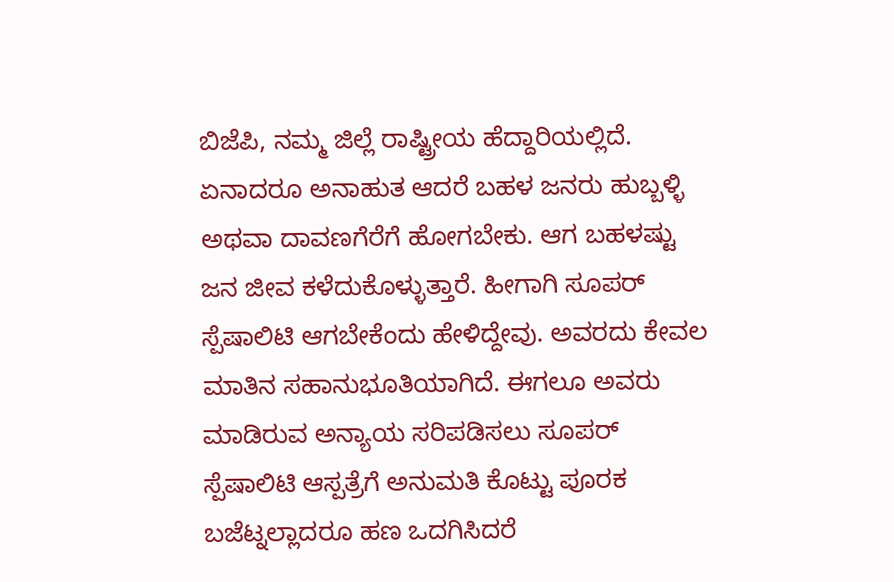ಬಿಜೆಪಿ, ನಮ್ಮ ಜಿಲ್ಲೆ ರಾಷ್ಟ್ರೀಯ ಹೆದ್ದಾರಿಯಲ್ಲಿದೆ. ಏನಾದರೂ ಅನಾಹುತ ಆದರೆ ಬಹಳ ಜನರು ಹುಬ್ಬಳ್ಳಿ ಅಥವಾ ದಾವಣಗೆರೆಗೆ ಹೋಗಬೇಕು. ಆಗ ಬಹಳಷ್ಟು ಜನ ಜೀವ ಕಳೆದುಕೊಳ್ಳುತ್ತಾರೆ. ಹೀಗಾಗಿ ಸೂಪರ್ ಸ್ಪೆಷಾಲಿಟಿ ಆಗಬೇಕೆಂದು ಹೇಳಿದ್ದೇವು. ಅವರದು ಕೇವಲ ಮಾತಿನ ಸಹಾನುಭೂತಿಯಾಗಿದೆ. ಈಗಲೂ ಅವರು ಮಾಡಿರುವ ಅನ್ಯಾಯ ಸರಿಪಡಿಸಲು ಸೂಪರ್ ಸ್ಪೆಷಾಲಿಟಿ ಆಸ್ಪತ್ರೆಗೆ ಅನುಮತಿ ಕೊಟ್ಟು ಪೂರಕ ಬಜೆಟ್ನಲ್ಲಾದರೂ ಹಣ ಒದಗಿಸಿದರೆ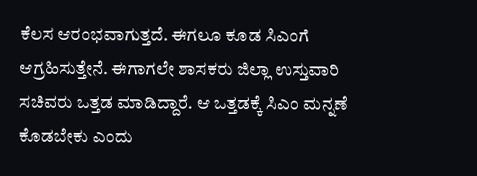ಕೆಲಸ ಆರಂಭವಾಗುತ್ತದೆ. ಈಗಲೂ ಕೂಡ ಸಿಎಂಗೆ ಆಗ್ರಹಿಸುತ್ತೇನೆ. ಈಗಾಗಲೇ ಶಾಸಕರು ಜಿಲ್ಲಾ ಉಸ್ತುವಾರಿ ಸಚಿವರು ಒತ್ತಡ ಮಾಡಿದ್ದಾರೆ. ಆ ಒತ್ತಡಕ್ಕೆ ಸಿಎಂ ಮನ್ನಣೆ ಕೊಡಬೇಕು ಎಂದು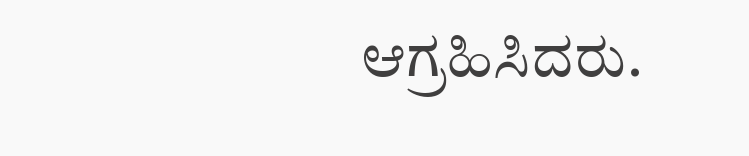ಆಗ್ರಹಿಸಿದರು.